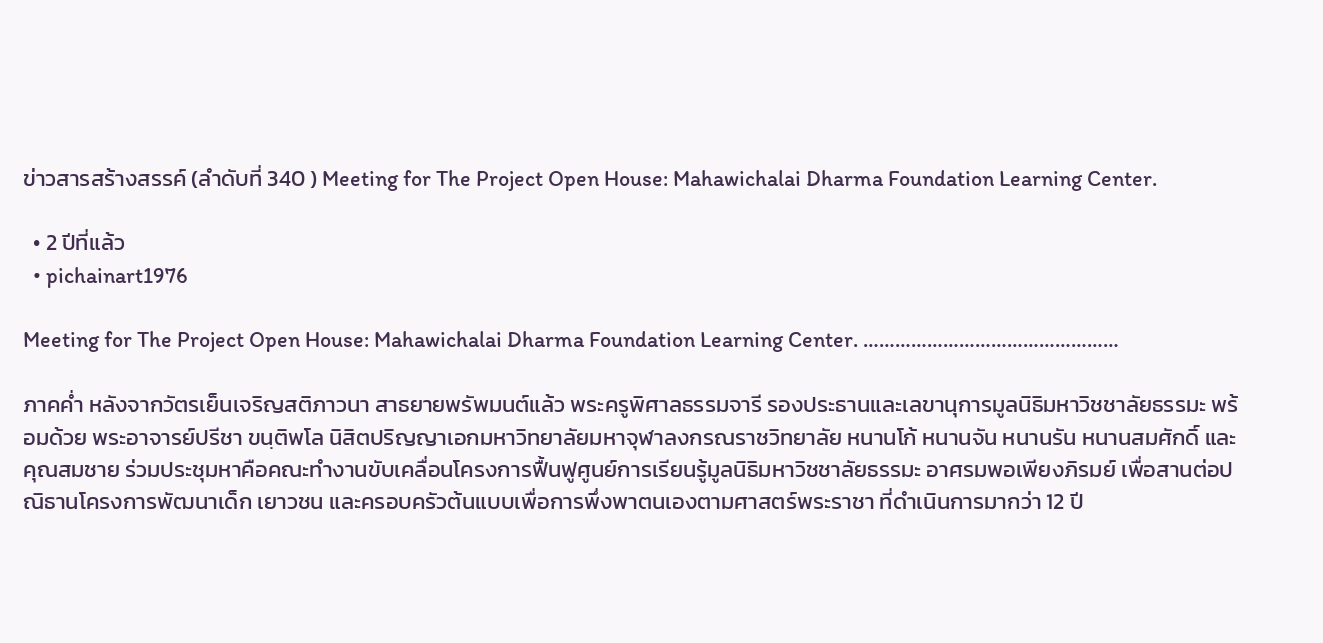ข่าวสารสร้างสรรค์ (ลำดับที่ 340 ) Meeting for The Project Open House: Mahawichalai Dharma Foundation Learning Center.

  • 2 ปีที่แล้ว
  • pichainart1976

Meeting for The Project Open House: Mahawichalai Dharma Foundation Learning Center. …………………………………………

ภาคค่ำ หลังจากวัตรเย็นเจริญสติภาวนา สาธยายพรัพมนต์แล้ว พระครูพิศาลธรรมจารี รองประธานและเลขานุการมูลนิธิมหาวิชชาลัยธรรมะ พร้อมด้วย พระอาจารย์ปรีชา ขนฺติพโล นิสิตปริญญาเอกมหาวิทยาลัยมหาจุฬาลงกรณราชวิทยาลัย หนานโก้ หนานจัน หนานรัน หนานสมศักดิ์ และคุณสมชาย ร่วมประชุมหาคือคณะทำงานขับเคลื่อนโครงการฟื้นฟูศูนย์การเรียนรู้มูลนิธิมหาวิชชาลัยธรรมะ อาศรมพอเพียงภิรมย์ เพื่อสานต่อปณิธานโครงการพัฒนาเด็ก เยาวชน และครอบครัวต้นแบบเพื่อการพึ่งพาตนเองตามศาสตร์พระราชา ที่ดำเนินการมากว่า 12 ปี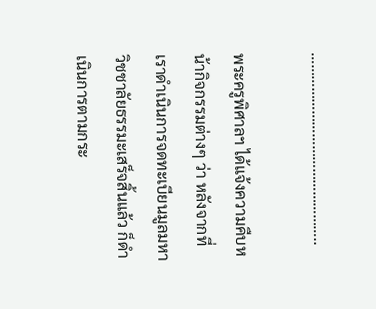…………………………………………..

พระครูพิศาลฯ ได้แจ้งความคืบหน้ากิจกรรมต่างๆ ว่า หลังจากที่เราดำเนินการจดทะเบียนมูลมหาวิชชาลัยธรรมะเสร็จสิ้นแล้ว ก็ดำเนินการตามกระ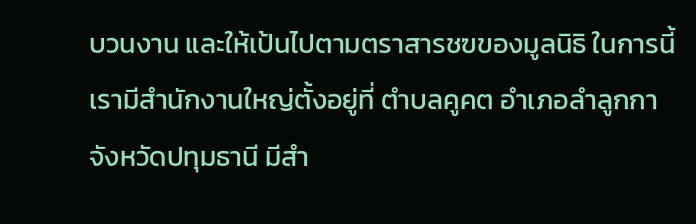บวนงาน และให้เป้นไปตามตราสารชฃของมูลนิธิ ในการนี้เรามีสำนักงานใหญ่ตั้งอยู่ที่ ตำบลคูคต อำเภอลำลูกกา จังหวัดปทุมธานี มีสำ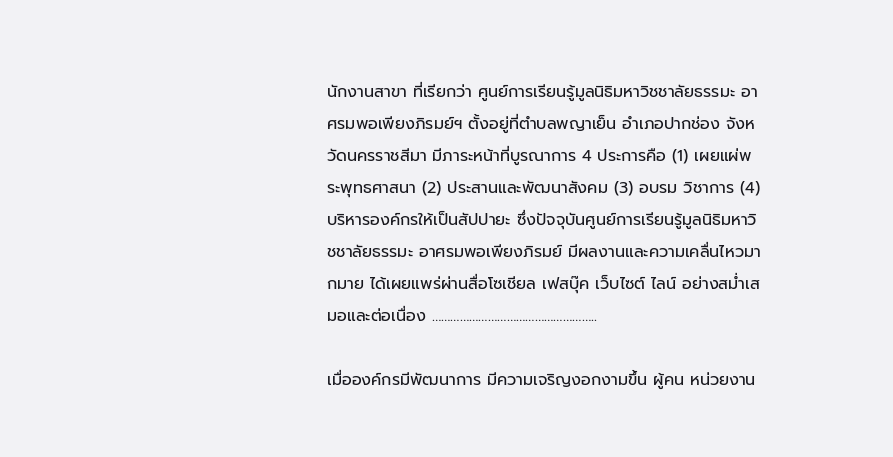นักงานสาขา ที่เรียกว่า ศูนย์การเรียนรู้มูลนิธิมหาวิชชาลัยธรรมะ อาศรมพอเพียงภิรมย์ฯ ตั้งอยู่ที่ตำบลพญาเย็น อำเภอปากช่อง จังหวัดนครราชสีมา มีภาระหน้าที่บูรณาการ 4 ประการคือ (1) เผยแผ่พระพุทธศาสนา (2) ประสานและพัฒนาสังคม (3) อบรม วิชาการ (4) บริหารองค์กรให้เป็นสัปปายะ ซึ่งปัจจุบันศูนย์การเรียนรู้มูลนิธิมหาวิชชาลัยธรรมะ อาศรมพอเพียงภิรมย์ มีผลงานและความเคลื่นไหวมากมาย ได้เผยแพร่ผ่านสื่อโซเชียล เฟสบุ๊ค เว็บไซต์ ไลน์ อย่างสม่ำเสมอและต่อเนื่อง ……………………………………………..

เมื่อองค์กรมีพัฒนาการ มีความเจริญงอกงามขึ้น ผู้คน หน่วยงาน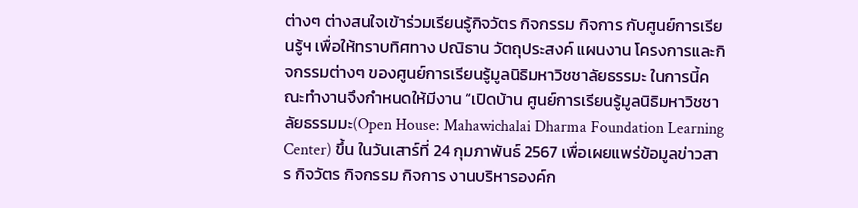ต่างๆ ต่างสนใจเข้าร่วมเรียนรู้กิจวัตร กิจกรรม กิจการ กับศูนย์การเรียนรู้ฯ เพื่อให้ทราบทิศทาง ปณิธาน วัตถุประสงค์ แผนงาน โครงการและกิจกรรมต่างๆ ของศูนย์การเรียนรู้มูลนิธิมหาวิชชาลัยธรรมะ ในการนี้คณะทำงานจึงกำหนดให้มีงาน “เปิดบ้าน ศูนย์การเรียนรู้มูลนิธิมหาวิชชาลัยธรรมมะ(Open House: Mahawichalai Dharma Foundation Learning Center) ขึ้น ในวันเสาร์ที่ 24 กุมภาพันธ์ 2567 เพื่อเผยแพร่ข้อมูลข่าวสาร กิจวัตร กิจกรรม กิจการ งานบริหารองค์ก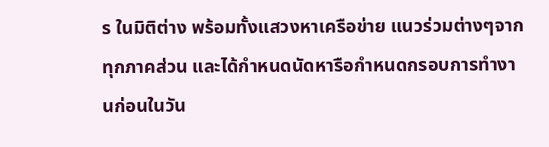ร ในมิติต่าง พร้อมทั้งแสวงหาเครือข่าย แนวร่วมต่างๆจากทุกภาคส่วน และได้กำหนดนัดหารือกำหนดกรอบการทำงานก่อนในวัน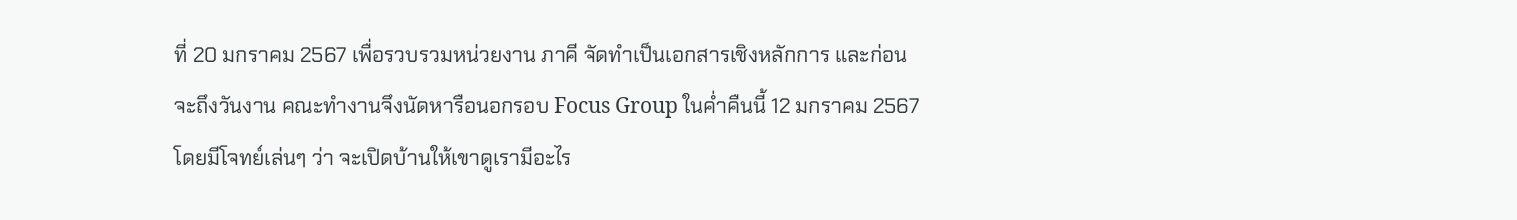ที่ 20 มกราคม 2567 เพื่อรวบรวมหน่วยงาน ภาคี จัดทำเป็นเอกสารเชิงหลักการ และก่อนจะถึงวันงาน คณะทำงานจึงนัดหารือนอกรอบ Focus Group ในค่ำคืนนี้ 12 มกราคม 2567 โดยมีโจทย์เล่นๆ ว่า จะเปิดบ้านให้เขาดูเรามีอะไร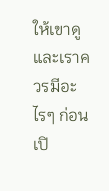ให้เขาดู และเราควรมีอะไรๆ ก่อนเปิ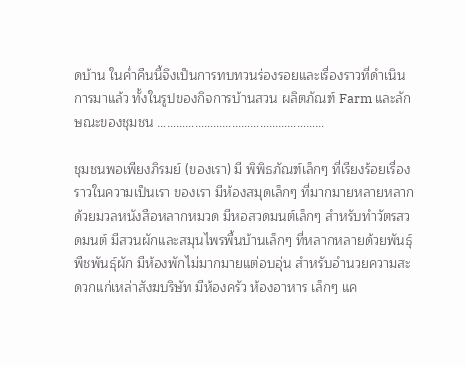ดบ้าน ในค่ำคืนนี้จึงเป็นการทบทวนร่องรอยและเรื่องราวที่ดำเนินการมาแล้ว ทั้งในรูปของกิจการบ้านสวน ผลิตภัณฑ์ Farm และลักษณะของชุมชน ………………………………………………

ชุมชนพอเพียงภิรมย์ (ของเรา) มี พิพิธภัณฑ์เล็กๆ ที่เรียงร้อยเรื่องราวในความเป็นเรา ของเรา มีห้องสมุดเล็กๆ ที่มากมายหลายหลากด้วยมวลหนังสือหลากหมวด มีหอสวดมนต์เล็กๆ สำหรับทำวัตรสวดมนต์ มีสวนผักและสมุนไพรพื้นบ้านเล็กๆ ที่หลากหลายด้วยพันธุ์พืชพันธุ์ผัก มีห้องพักไม่มากมายแต่อบอุ่น สำหรับอำนวยความสะดวกแก่เหล่าสังฆบริษัท มีห้องครัว ห้องอาหาร เล็กๆ แค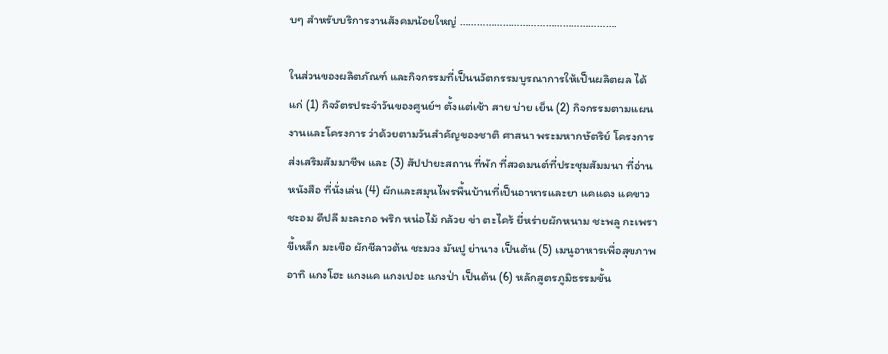บๆ สำหรับบริการงานสังคมน้อยใหญ่ ……………………………………………….

ในส่วนของผลิตภัณฑ์ และกิจกรรมที่เป็นนวัตกรรมบูรณาการให้เป็นผลิตผล ได้แก่ (1) กิจวัตรประจำวันของศูนย์ฯ ตั้งแต่เช้า สาย บ่าย เย็น (2) กิจกรรมตามแผนงานและโครงการ ว่าด้วยตามวันสำคัญของชาติ ศาสนา พระมหากษัตริย์ โครงการส่งเสริมสัมมาชีพ และ (3) สัปปายะสถาน ที่พัก ที่สวดมนต์ที่ประชุมสัมมนา ที่อ่านหนังสือ ที่นั่งเล่น (4) ผักและสมุนไพรพื้นบ้านที่เป็นอาหารและยา แคแดง แคขาว ชะอม ดีปลี มะละกอ พริก หน่อไม้ กล้วย ข่า ตะไคร้ ยี่หร่ายผักหนาม ชะพลู กะเพรา ขี้เหล็ก มะเขือ ผักชีลาวต้น ชะมวง มันปู ย่านาง เป็นต้น (5) เมนูอาหารเพื่อสุขภาพ อาทิ แกงโฮะ แกงแค แกงเปอะ แกงป่า เป็นต้น (6) หลักสูตรภูมิธรรมขั้น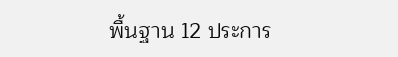พื้นฐาน 12 ประการ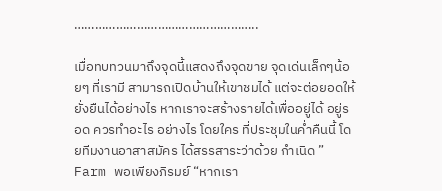……………………………………………..

เมื่อทบทวนมาถึงจุดนี้แสดงถึงจุดขาย จุดเด่นเล็กๆน้อยๆ ที่เรามี สามารถเปิดบ้านให้เขาชมได้ แต่จะต่อยอดให้ยั่งยืนได้อย่างไร หากเราจะสร้างรายได้เพื่ออยู่ได้ อยู่รอด ควรทำอะไร อย่างไร โดยใคร ที่ประชุมในค่ำคืนนี้ โดยทีมงานอาสาสมัคร ได้สรรสาระว่าด้วย กำเนิด ” Farm พอเพียงภิรมย์ “หากเรา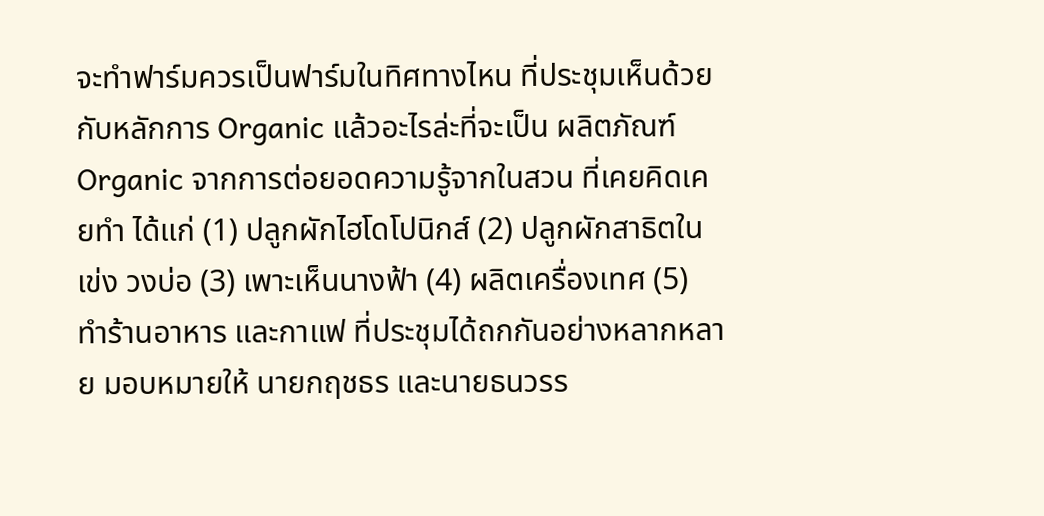จะทำฟาร์มควรเป็นฟาร์มในทิศทางไหน ที่ประชุมเห็นด้วยกับหลักการ Organic แล้วอะไรล่ะที่จะเป็น ผลิตภัณฑ์ Organic จากการต่อยอดความรู้จากในสวน ที่เคยคิดเคยทำ ได้แก่ (1) ปลูกผักไฮโดโปนิกส์ (2) ปลูกผักสาธิตในเข่ง วงบ่อ (3) เพาะเห็นนางฟ้า (4) ผลิตเครื่องเทศ (5) ทำร้านอาหาร และกาแฟ ที่ประชุมได้ถกกันอย่างหลากหลาย มอบหมายให้ นายกฤชธร และนายธนวรร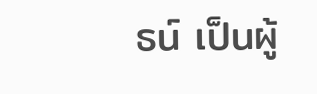ธน์ เป็นผู้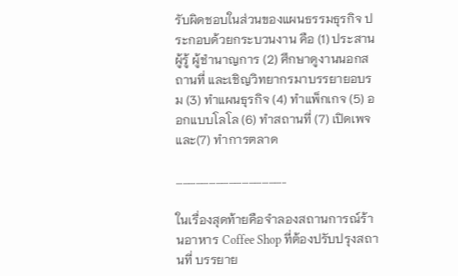รับผิดชอบในส่วนของแผนธรรมธุรกิจ ประกอบด้วยกระบวนงาน คือ (1) ประสานผู้รู้ ผู้ชำนาญการ (2) ศึกษาดูงานนอกสถานที่ และเชิญวิทยากรมาบรรยายอบรม (3) ทำแผนธุรกิจ (4) ทำแพ็กเกจ (5) ออกแบบโลโล (6) ทำสถานที่ (7) เปิดเพจ และ(7) ทำการตลาด

…………………………………………..

ในเรื่องสุดท้ายคือจำลองสถานการณ์ร้านอาหาร Coffee Shop ที่ต้องปรับปรุงสถานที่ บรรยาย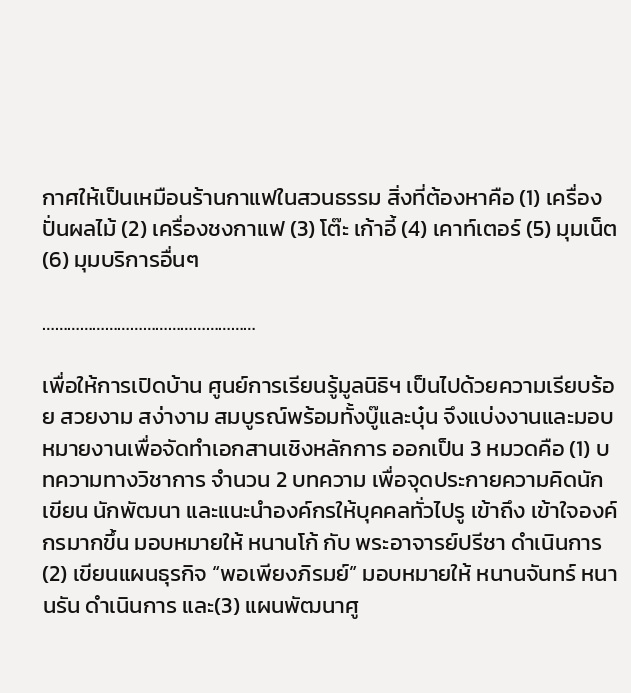กาศให้เป็นเหมือนร้านกาแฟในสวนธรรม สิ่งที่ต้องหาคือ (1) เครื่องปั่นผลไม้ (2) เครื่องชงกาแฟ (3) โต๊ะ เก้าอี้ (4) เคาท์เตอร์ (5) มุมเน็ต (6) มุมบริการอื่นๆ

……………………………………………

เพื่อให้การเปิดบ้าน ศูนย์การเรียนรู้มูลนิธิฯ เป็นไปด้วยความเรียบร้อย สวยงาม สง่างาม สมบูรณ์พร้อมทั้งบู๊และบุ๋น จึงแบ่งงานและมอบหมายงานเพื่อจัดทำเอกสานเชิงหลักการ ออกเป็น 3 หมวดคือ (1) บทความทางวิชาการ จำนวน 2 บทความ เพื่อจุดประกายความคิดนักเขียน นักพัฒนา และแนะนำองค์กรให้บุคคลทั่วไปรู เข้าถึง เข้าใจองค์กรมากขึ้น มอบหมายให้ หนานโก้ กับ พระอาจารย์ปรีชา ดำเนินการ (2) เขียนแผนธุรกิจ “พอเพียงภิรมย์” มอบหมายให้ หนานจันทร์ หนานรัน ดำเนินการ และ(3) แผนพัฒนาศู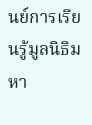นย์การเรียนรู้มูลนิธิมหา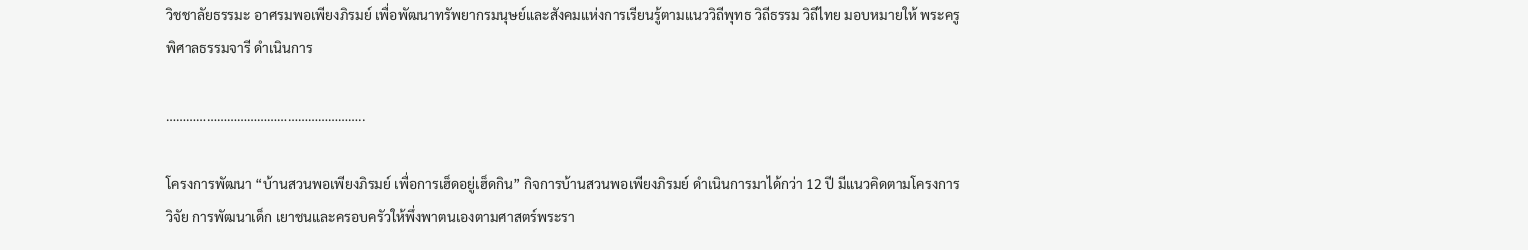วิชชาลัยธรรมะ อาศรมพอเพียงภิรมย์ เพื่อพัฒนาทรัพยากรมนุษย์และสังคมแห่งการเรียนรู้ตามแนววิถีพุทธ วิถีธรรม วิถีไทย มอบหมายให้ พระครูพิศาลธรรมจารี ดำเนินการ

…………………………………………………..

โครงการพัฒนา “บ้านสวนพอเพียงภิรมย์ เพื่อการเฮ็ดอยู่เฮ็ดกิน” กิจการบ้านสวนพอเพียงภิรมย์ ดำเนินการมาได้กว่า 12 ปี มีแนวคิดตามโครงการวิจัย การพัฒนาเด็ก เยาชนและครอบครัวให้พึ่งพาตนเองตามศาสตร์พระรา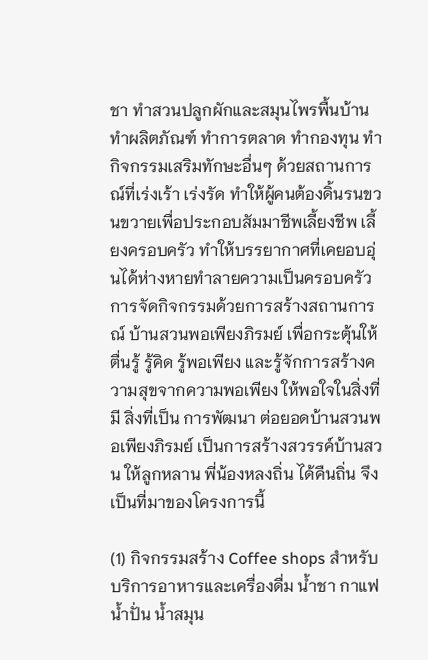ชา ทำสวนปลูกผักและสมุนไพรพื้นบ้าน ทำผลิตภัณฑ์ ทำการตลาด ทำกองทุน ทำกิจกรรมเสริมทักษะอื่นๆ ด้วยสถานการณ์ที่เร่งเร้า เร่งรัด ทำให้ผู้คนต้องดิ้นรนขวนขวายเพื่อประกอบสัมมาชีพเลี้ยงชีพ เลี้ยงครอบครัว ทำให้บรรยากาศที่เคยอบอุ่นได้ห่างหายทำลายความเป็นครอบครัว การจัดกิจกรรมด้วยการสร้างสถานการณ์ บ้านสวนพอเพียงภิรมย์ เพื่อกระตุ้นให้ตื่นรู้ รู้คิด รู้พอเพียง และรู้จักการสร้างความสุขจากความพอเพียง ให้พอใจในสิ่งที่มี สิ่งที่เป็น การพัฒนา ต่อยอดบ้านสวนพอเพียงภิรมย์ เป็นการสร้างสวรรค์บ้านสวน ให้ลูกหลาน พี่น้องหลงถิ่น ได้คืนถิ่น จึงเป็นที่มาของโครงการนี้

(1) กิจกรรมสร้าง Coffee shops สำหรับบริการอาหารและเครื่องดื่ม น้ำชา กาแฟ น้ำปั่น น้ำสมุน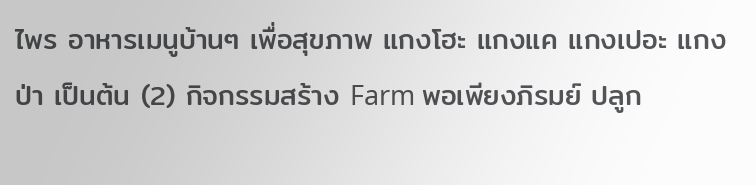ไพร อาหารเมนูบ้านๆ เพื่อสุขภาพ แกงโฮะ แกงแค แกงเปอะ แกงป่า เป็นต้น (2) กิจกรรมสร้าง Farm พอเพียงภิรมย์ ปลูก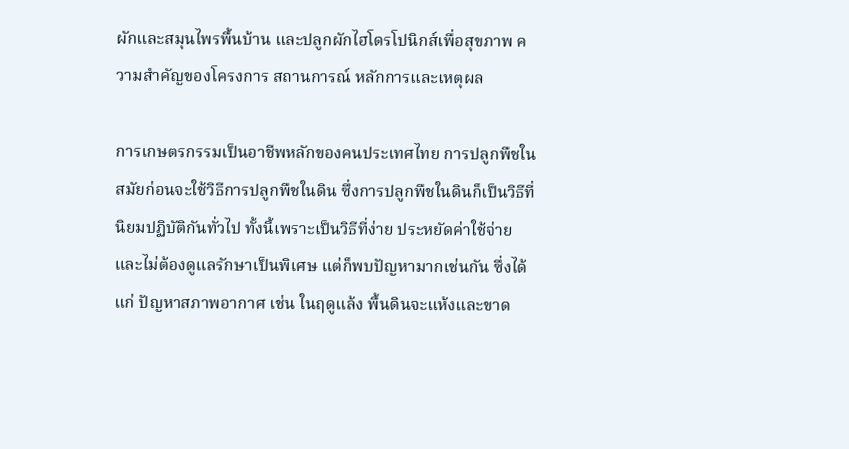ผักและสมุนไพรพื้นบ้าน และปลูกผักไฮโดรโปนิกส์เพื่อสุขภาพ ความสำคัญของโครงการ สถานการณ์ หลักการและเหตุผล

การเกษตรกรรมเป็นอาชีพหลักของคนประเทศไทย การปลูกพืชในสมัยก่อนจะใช้วิธีการปลูกพืชในดิน ซึ่งการปลูกพืชในดินก็เป็นวิธีที่นิยมปฏิบัติกันทั่วไป ทั้งนี้เพราะเป็นวิธีที่ง่าย ประหยัดค่าใช้จ่ายและไม่ต้องดูแลรักษาเป็นพิเศษ แต่ก็พบปัญหามากเช่นกัน ซึ่งได้แก่ ปัญหาสภาพอากาศ เช่น ในฤดูแล้ง พื้นดินจะแห้งและขาด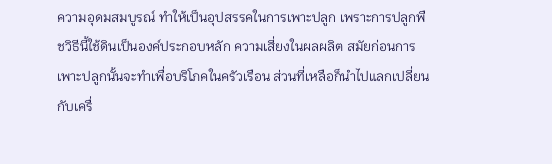ความอุดมสมบูรณ์ ทำให้เป็นอุปสรรคในการเพาะปลูก เพราะการปลูกพืชวิธีนี้ใช้ดินเป็นองค์ประกอบหลัก ความเสี่ยงในผลผลิต สมัยก่อนการเพาะปลูกนั้นจะทำเพื่อบริโภคในครัวเรือน ส่วนที่เหลือก็นำไปแลกเปลี่ยนกับเครื่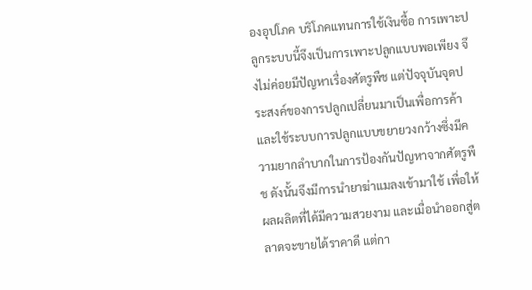องอุปโภค บริโภคแทนการใช้เงินซื้อ การเพาะปลูกระบบนี้จึงเป็นการเพาะปลูกแบบพอเพียง จึงไม่ค่อยมีปัญหาเรื่องศัตรูพืช แต่ปัจจุบันจุดประสงค์ของการปลูกเปลี่ยนมาเป็นเพื่อการค้า และใช้ระบบการปลูกแบบขยายวงกว้างซึ่งมีความยากลำบากในการป้องกันปัญหาจากศัตรูพืช ดังนั้นจึงมีการนำยาฆ่าแมลงเข้ามาใช้ เพื่อให้ผลผลิตที่ได้มีความสวยงาม และเมื่อนำออกสู่ตลาดจะขายได้ราคาดี แต่กา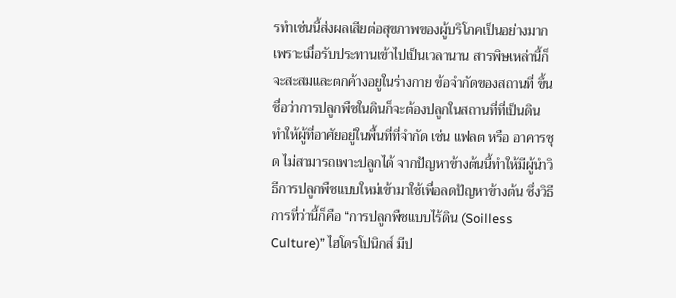รทำเช่นนี้ส่งผลเสียต่อสุขภาพของผู้บริโภคเป็นอย่างมาก เพราะเมื่อรับประทานเข้าไปเป็นเวลานาน สารพิษเหล่านี้ก็จะสะสมและตกค้างอยูในร่างกาย ข้อจำกัดของสถานที่ ขึ้นชื่อว่าการปลูกพืชในดินก็จะต้องปลูกในสถานที่ที่เป็นดิน ทำให้ผู้ที่อาศัยอยู่ในพื้นที่ที่จำกัด เช่น แฟลต หรือ อาคารชุด ไม่สามารถเพาะปลูกได้ จากปัญหาข้างต้นนี้ทำให้มีผู้นำวิธีการปลูกพืชแบบใหม่เข้ามาใช้เพื่อลดปัญหาข้างต้น ซึ่งวิธีการที่ว่านี้ก็คือ “การปลูกพืชแบบไร้ดิน (Soilless Culture)” ไฮโดรโปนิกส์ มีป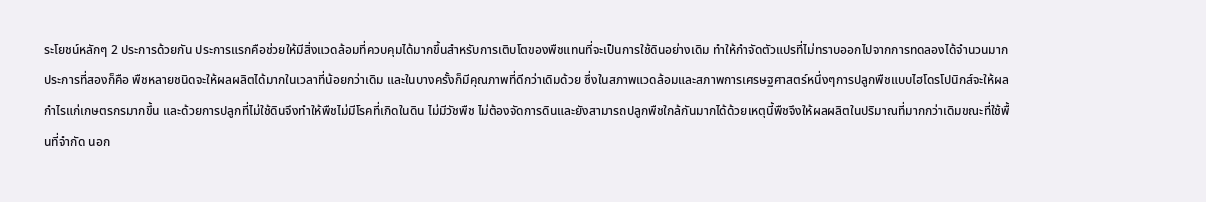ระโยชน์หลักๆ 2 ประการด้วยกัน ประการแรกคือช่วยให้มีสิ่งแวดล้อมที่ควบคุมได้มากขึ้นสำหรับการเติบโตของพืชแทนที่จะเป็นการใช้ดินอย่างเดิม ทำให้กำจัดตัวแปรที่ไม่ทราบออกไปจากการทดลองได้จำนวนมากประการที่สองก็คือ พืชหลายชนิดจะให้ผลผลิตได้มากในเวลาที่น้อยกว่าเดิม และในบางครั้งก็มีคุณภาพที่ดีกว่าเดิมด้วย ซึ่งในสภาพแวดล้อมและสภาพการเศรษฐศาสตร์หนึ่งๆการปลูกพืชแบบไฮโดรโปนิกส์จะให้ผลกำไรแก่เกษตรกรมากขึ้น และด้วยการปลูกที่ไม่ใช้ดินจึงทำให้พืชไม่มีโรคที่เกิดในดิน ไม่มีวัชพืช ไม่ต้องจัดการดินและยังสามารถปลูกพืชใกล้กันมากได้ด้วยเหตุนี้พืชจึงให้ผลผลิตในปริมาณที่มากกว่าเดิมขณะที่ใช้พื้นที่จำกัด นอก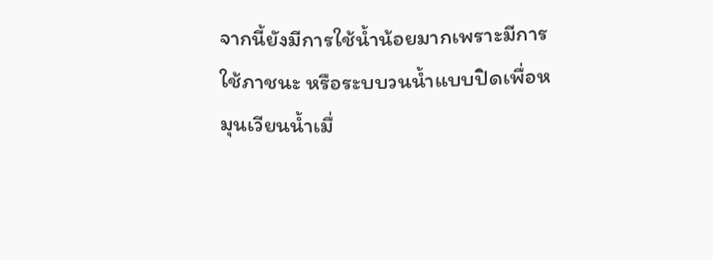จากนี้ยังมีการใช้น้ำน้อยมากเพราะมีการใช้ภาชนะ หรือระบบวนน้ำแบบปิดเพื่อหมุนเวียนน้ำเมื่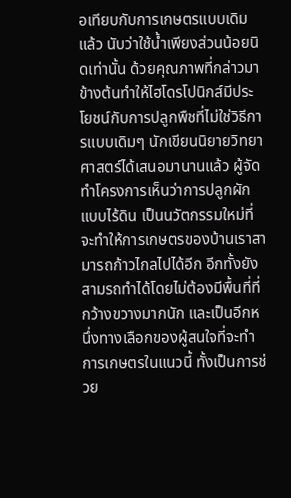อเทียบกับการเกษตรแบบเดิมแล้ว นับว่าใช้น้ำเพียงส่วนน้อยนิดเท่านั้น ด้วยคุณภาพที่กล่าวมาข้างต้นทำให้ไฮโดรโปนิกส์มีประโยชน์กับการปลูกพืชที่ไม่ใช่วิธีการแบบเดิมๆ นักเขียนนิยายวิทยาศาสตร์ได้เสนอมานานแล้ว ผู้จัดทำโครงการเห็นว่าการปลูกผักแบบไร้ดิน เป็นนวัตกรรมใหม่ที่จะทำให้การเกษตรของบ้านเราสามารถก้าวไกลไปได้อีก อีกทั้งยังสามรถทำได้โดยไม่ต้องมีพื้นที่ที่กว้างขวางมากนัก และเป็นอีกหนึ่งทางเลือกของผู้สนใจที่จะทำการเกษตรในแนวนี้ ทั้งเป็นการช่วย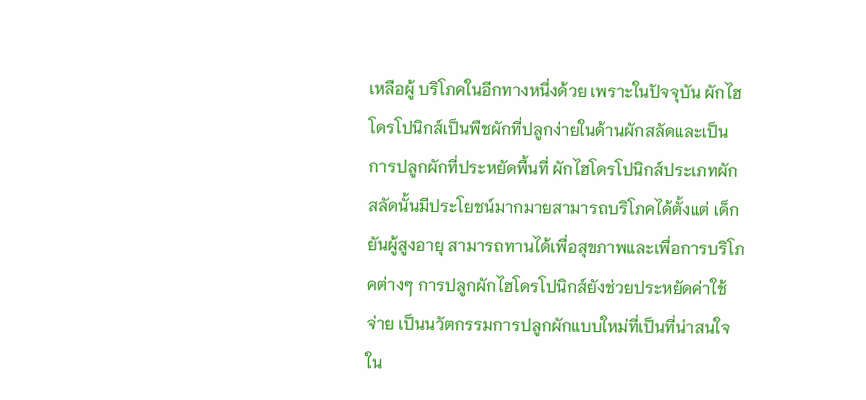เหลือผู้ บริโภคในอีกทางหนึ่งด้วย เพราะในปัจจุบัน ผักไฮโดรโปนิกส์เป็นพืชผักที่ปลูกง่ายในด้านผักสลัดและเป็นการปลูกผักที่ประหยัดพื้นที่ ผักไฮโดรโปนิกส์ประเภทผักสลัดนั้นมีประโยชน์มากมายสามารถบริโภคได้ตั้งแต่ เด็กยันผู้สูงอายุ สามารถทานได้เพื่อสุขภาพและเพื่อการบริโภคต่างๆ การปลูกผักไฮโดรโปนิกส์ยังช่วยประหยัดค่าใช้จ่าย เป็นนวัตกรรมการปลูกผักแบบใหม่ที่เป็นที่น่าสนใจใน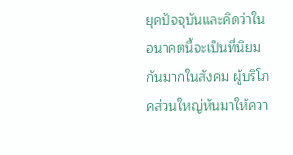ยุคปัจจุบันและคิดว่าในอนาคตนี้จะเป็นที่นิยมกันมากในสังคม ผู้บริโภคส่วนใหญ่หันมาให้ควา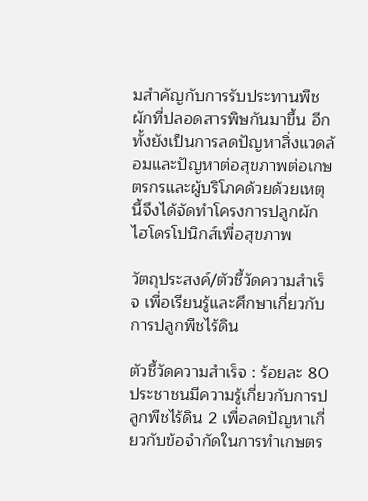มสำคัญกับการรับประทานพืชผักที่ปลอดสารพิษกันมาขึ้น อีกทั้งยังเป็นการลดปัญหาสิ่งแวดล้อมและปัญหาต่อสุขภาพต่อเกษตรกรและผู้บริโภคด้วยด้วยเหตุนี้จึงได้จัดทำโครงการปลูกผักไฮโดรโปนิกส์เพื่อสุขภาพ

วัตถุประสงค์/ตัวชี้วัดความสำเร็จ เพื่อเรียนรู้และศึกษาเกี่ยวกับการปลูกพืชไร้ดิน

ตัวชี้วัดความสำเร็จ : ร้อยละ 80 ประชาชนมีความรู้เกี่ยวกับการปลูกพืชไร้ดิน 2 เพื่อลดปัญหาเกี่ยวกับข้อจำกัดในการทำเกษตร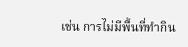เช่น การไม่มีพื้นที่ทำกิน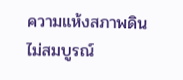ความแห้งสภาพดินไม่สมบูรณ์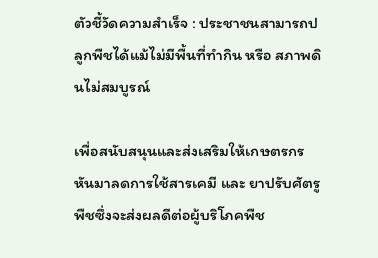ตัวชี้วัดความสำเร็จ : ประชาชนสามารถปลูกพืชได้แม้ไม่มีพื้นที่ทำกิน หรือ สภาพดินไม่สมบูรณ์

เพื่อสนับสนุนและส่งเสริมให้เกษตรกรหันมาลดการใช้สารเคมี และ ยาปรับศัตรูพืชซึ่งจะส่งผลดีต่อผู้บริโภคพืช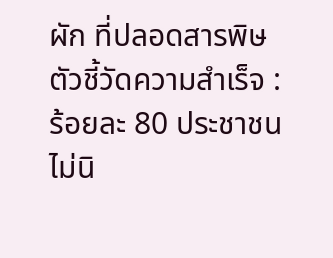ผัก ที่ปลอดสารพิษ ตัวชี้วัดความสำเร็จ : ร้อยละ 80 ประชาชนไม่นิ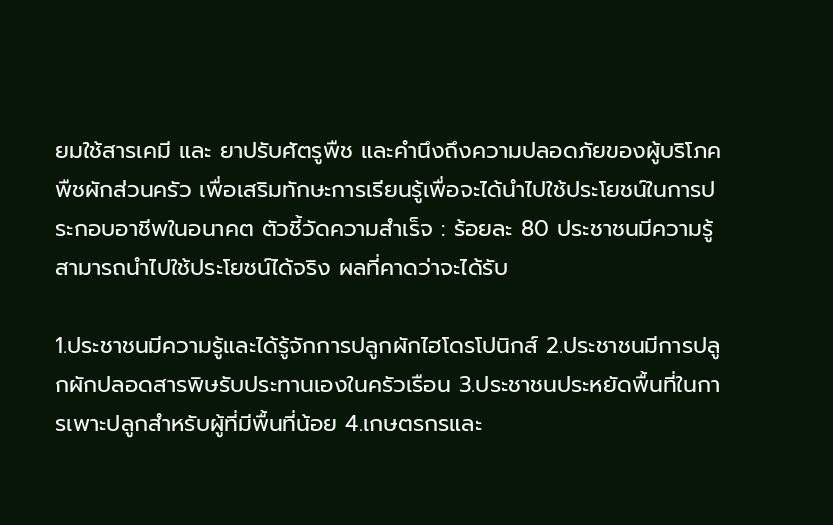ยมใช้สารเคมี และ ยาปรับศัตรูพืช และคำนึงถึงความปลอดภัยของผู้บริโภคพืชผักส่วนครัว เพื่อเสริมทักษะการเรียนรู้เพื่อจะได้นำไปใช้ประโยชน์ในการประกอบอาชีพในอนาคต ตัวชี้วัดความสำเร็จ : ร้อยละ 80 ประชาชนมีความรู้สามารถนำไปใช้ประโยชน์ได้จริง ผลที่คาดว่าจะได้รับ

1.ประชาชนมีความรู้และได้รู้จักการปลูกผักไฮโดรโปนิกส์ 2.ประชาชนมีการปลูกผักปลอดสารพิษรับประทานเองในครัวเรือน 3.ประชาชนประหยัดพื้นที่ในการเพาะปลูกสำหรับผู้ที่มีพื้นที่น้อย 4.เกษตรกรและ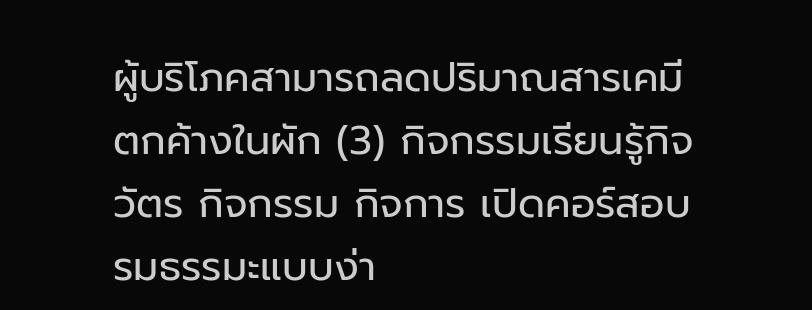ผู้บริโภคสามารถลดปริมาณสารเคมีตกค้างในผัก (3) กิจกรรมเรียนรู้กิจวัตร กิจกรรม กิจการ เปิดคอร์สอบรมธรรมะแบบง่า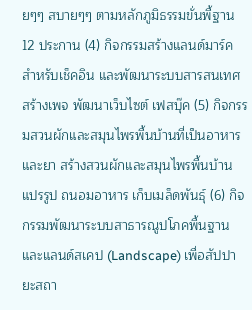ยๆๆ สบายๆๆ ตามหลักภูมิธรรมขั่นพื้ฐาน 12 ประกาน (4) กิจกรรมสร้างแลนด์มาร์ค สำหรับเช็คอิน และพัฒนาระบบสารสนเทศ สร้างเพจ พัฒนาเว็บไซต์ เฟสบุ๊ค (5) กิจกรรมสวนผักและสมุนไพรพื้นบ้านที่เป็นอาหารและยา สร้างสวนผักและสมุนไพรพื้นบ้าน แปรรูป ถนอมอาหาร เก็บเมล็ดพันธุ์ (6) กิจกรรมพัฒนาระบบสาธารณูปโภคพื้นฐานและแลนด์สเคป (Landscape) เพื่อสัปปายะสถา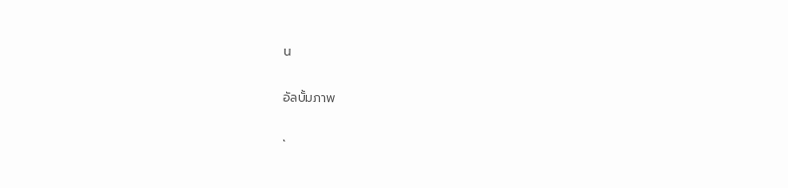น

อัลบั้มภาพ

`